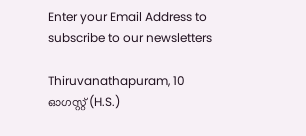Enter your Email Address to subscribe to our newsletters

Thiruvanathapuram, 10 ഓഗസ്റ്റ് (H.S.)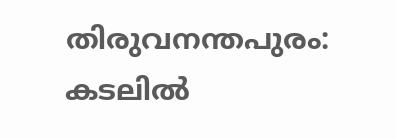തിരുവനന്തപുരം: കടലിൽ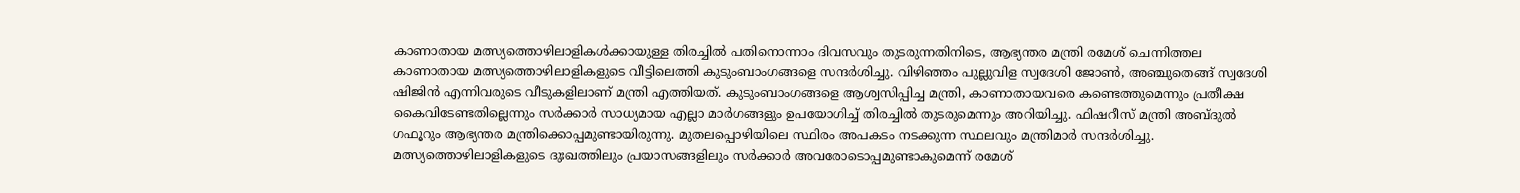കാണാതായ മത്സ്യത്തൊഴിലാളികൾക്കായുള്ള തിരച്ചിൽ പതിനൊന്നാം ദിവസവും തുടരുന്നതിനിടെ, ആഭ്യന്തര മന്ത്രി രമേശ് ചെന്നിത്തല കാണാതായ മത്സ്യത്തൊഴിലാളികളുടെ വീട്ടിലെത്തി കുടുംബാംഗങ്ങളെ സന്ദർശിച്ചു. വിഴിഞ്ഞം പുല്ലുവിള സ്വദേശി ജോൺ, അഞ്ചുതെങ്ങ് സ്വദേശി ഷിജിൻ എന്നിവരുടെ വീടുകളിലാണ് മന്ത്രി എത്തിയത്. കുടുംബാംഗങ്ങളെ ആശ്വസിപ്പിച്ച മന്ത്രി, കാണാതായവരെ കണ്ടെത്തുമെന്നും പ്രതീക്ഷ കൈവിടേണ്ടതില്ലെന്നും സർക്കാർ സാധ്യമായ എല്ലാ മാർഗങ്ങളും ഉപയോഗിച്ച് തിരച്ചിൽ തുടരുമെന്നും അറിയിച്ചു. ഫിഷറീസ് മന്ത്രി അബ്ദുൽ ഗഫൂറും ആഭ്യന്തര മന്ത്രിക്കൊപ്പമുണ്ടായിരുന്നു. മുതലപ്പൊഴിയിലെ സ്ഥിരം അപകടം നടക്കുന്ന സ്ഥലവും മന്ത്രിമാർ സന്ദർശിച്ചു.
മത്സ്യത്തൊഴിലാളികളുടെ ദുഃഖത്തിലും പ്രയാസങ്ങളിലും സർക്കാർ അവരോടൊപ്പമുണ്ടാകുമെന്ന് രമേശ്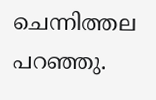ചെന്നിത്തല പറഞ്ഞു.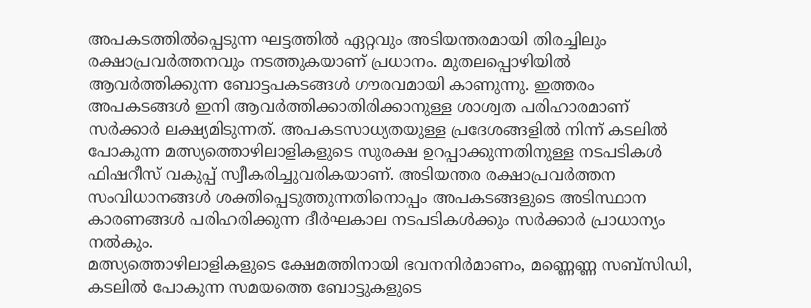അപകടത്തിൽപ്പെടുന്ന ഘട്ടത്തിൽ ഏറ്റവും അടിയന്തരമായി തിരച്ചിലും രക്ഷാപ്രവർത്തനവും നടത്തുകയാണ് പ്രധാനം. മുതലപ്പൊഴിയിൽ ആവർത്തിക്കുന്ന ബോട്ടപകടങ്ങൾ ഗൗരവമായി കാണുന്നു. ഇത്തരം അപകടങ്ങൾ ഇനി ആവർത്തിക്കാതിരിക്കാനുള്ള ശാശ്വത പരിഹാരമാണ് സർക്കാർ ലക്ഷ്യമിടുന്നത്. അപകടസാധ്യതയുള്ള പ്രദേശങ്ങളിൽ നിന്ന് കടലിൽ പോകുന്ന മത്സ്യത്തൊഴിലാളികളുടെ സുരക്ഷ ഉറപ്പാക്കുന്നതിനുള്ള നടപടികൾ ഫിഷറീസ് വകുപ്പ് സ്വീകരിച്ചുവരികയാണ്. അടിയന്തര രക്ഷാപ്രവർത്തന സംവിധാനങ്ങൾ ശക്തിപ്പെടുത്തുന്നതിനൊപ്പം അപകടങ്ങളുടെ അടിസ്ഥാന കാരണങ്ങൾ പരിഹരിക്കുന്ന ദീർഘകാല നടപടികൾക്കും സർക്കാർ പ്രാധാന്യം നൽകും.
മത്സ്യത്തൊഴിലാളികളുടെ ക്ഷേമത്തിനായി ഭവനനിർമാണം, മണ്ണെണ്ണ സബ്സിഡി, കടലിൽ പോകുന്ന സമയത്തെ ബോട്ടുകളുടെ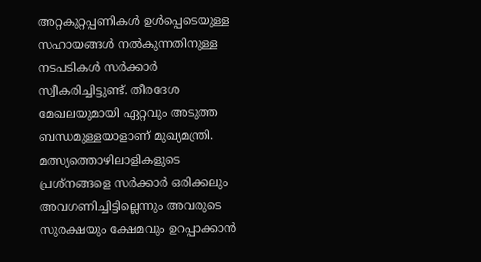അറ്റകുറ്റപ്പണികൾ ഉൾപ്പെടെയുള്ള സഹായങ്ങൾ നൽകുന്നതിനുള്ള നടപടികൾ സർക്കാർ സ്വീകരിച്ചിട്ടുണ്ട്. തീരദേശ മേഖലയുമായി ഏറ്റവും അടുത്ത ബന്ധമുള്ളയാളാണ് മുഖ്യമന്ത്രി. മത്സ്യത്തൊഴിലാളികളുടെ പ്രശ്നങ്ങളെ സർക്കാർ ഒരിക്കലും അവഗണിച്ചിട്ടില്ലെന്നും അവരുടെ സുരക്ഷയും ക്ഷേമവും ഉറപ്പാക്കാൻ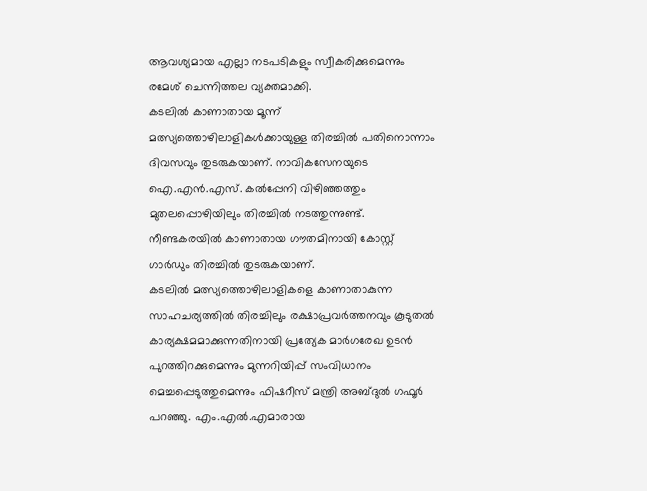ആവശ്യമായ എല്ലാ നടപടികളും സ്വീകരിക്കുമെന്നും രമേശ് ചെന്നിത്തല വ്യക്തമാക്കി.
കടലിൽ കാണാതായ മൂന്ന് മത്സ്യത്തൊഴിലാളികൾക്കായുള്ള തിരച്ചിൽ പതിനൊന്നാം ദിവസവും തുടരുകയാണ്. നാവികസേനയുടെ ഐ.എൻ.എസ്. കൽപ്പേനി വിഴിഞ്ഞത്തും മുതലപ്പൊഴിയിലും തിരച്ചിൽ നടത്തുന്നുണ്ട്. നീണ്ടകരയിൽ കാണാതായ ഗൗതമിനായി കോസ്റ്റ് ഗാർഡും തിരച്ചിൽ തുടരുകയാണ്.
കടലിൽ മത്സ്യത്തൊഴിലാളികളെ കാണാതാകുന്ന സാഹചര്യത്തിൽ തിരച്ചിലും രക്ഷാപ്രവർത്തനവും കൂടുതൽ കാര്യക്ഷമമാക്കുന്നതിനായി പ്രത്യേക മാർഗരേഖ ഉടൻ പുറത്തിറക്കുമെന്നും മുന്നറിയിപ്പ് സംവിധാനം മെച്ചപ്പെടുത്തുമെന്നും ഫിഷറീസ് മന്ത്രി അബ്ദുൽ ഗഫൂർ പറഞ്ഞു. എം.എൽ.എമാരായ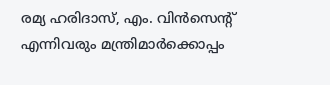രമ്യ ഹരിദാസ്, എം. വിൻസെന്റ് എന്നിവരും മന്ത്രിമാർക്കൊപ്പം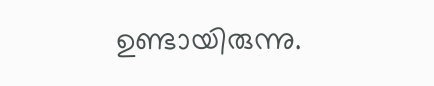ഉണ്ടായിരുന്നു.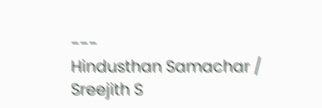---
Hindusthan Samachar / Sreejith S